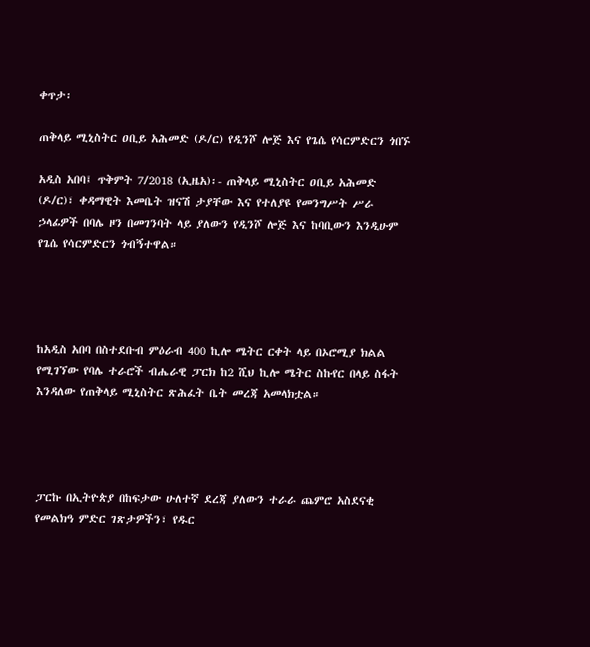ቀጥታ፡

ጠቅላይ ሚኒስትር ዐቢይ አሕመድ (ዶ/ር) የዲንሾ ሎጅ እና የጌሴ የሳርምድርን ጎበኙ

አዲስ አበባ፤ ጥቅምት 7/2018 (ኢዜአ)፡- ጠቅላይ ሚኒስትር ዐቢይ አሕመድ (ዶ/ር)፣ ቀዳማዊት እመቤት ዝናሽ ታያቸው እና የተለያዩ የመንግሥት ሥራ ኃላፊዎች በባሌ ዞን በመገንባት ላይ ያለውን የዲንሾ ሎጅ እና ከባቢውን እንዲሁም የጌሴ የሳርምድርን ጎብኝተዋል።




ከአዲስ አበባ በስተደቡብ ምዕራብ 400 ኪሎ ሜትር ርቀት ላይ በኦሮሚያ ክልል የሚገኘው የባሌ ተራሮች ብሔራዊ ፓርክ ከ2 ሺህ ኪሎ ሜትር ስኩየር በላይ ስፋት እንዳለው የጠቅላይ ሚኒስትር ጽሕፈት ቤት መረጃ አመላክቷል።




ፓርኩ በኢትዮጵያ በከፍታው ሁለተኛ ደረጃ ያለውን ተራራ ጨምሮ አስደናቂ የመልክዓ ምድር ገጽታዎችን፣ የዱር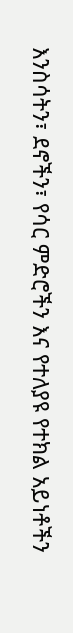እንስሳትን፣ ደኖችን፣ የሳር ምድሮችን እና የተለያዩ የተክል አይነቶችን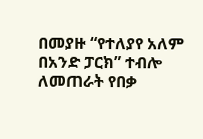በመያዙ “የተለያየ አለም በአንድ ፓርክ” ተብሎ ለመጠራት የበቃ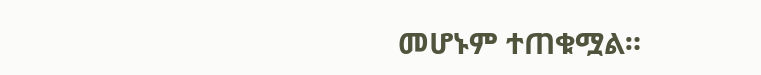መሆኑም ተጠቁሟል።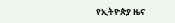የኢትዮጵያ ዜና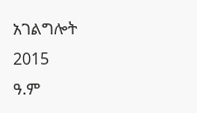አገልግሎት
2015
ዓ.ም